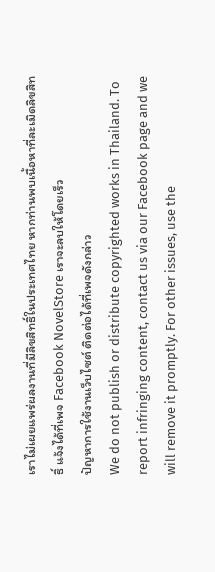เราไม่เผยแพร่ผลงานที่มีลิขสิทธิ์ในประเทศไทย หากท่านพบเนื้อหาที่ละเมิดลิขสิทธิ์ แจ้งได้ที่เพจ Facebook NovelStore เราจะลบให้โดยเร็ว
ปัญหาการใช้งานเว็บไซต์ ติดต่อได้ที่เพจดังกล่าว
We do not publish or distribute copyrighted works in Thailand. To report infringing content, contact us via our Facebook page and we will remove it promptly. For other issues, use the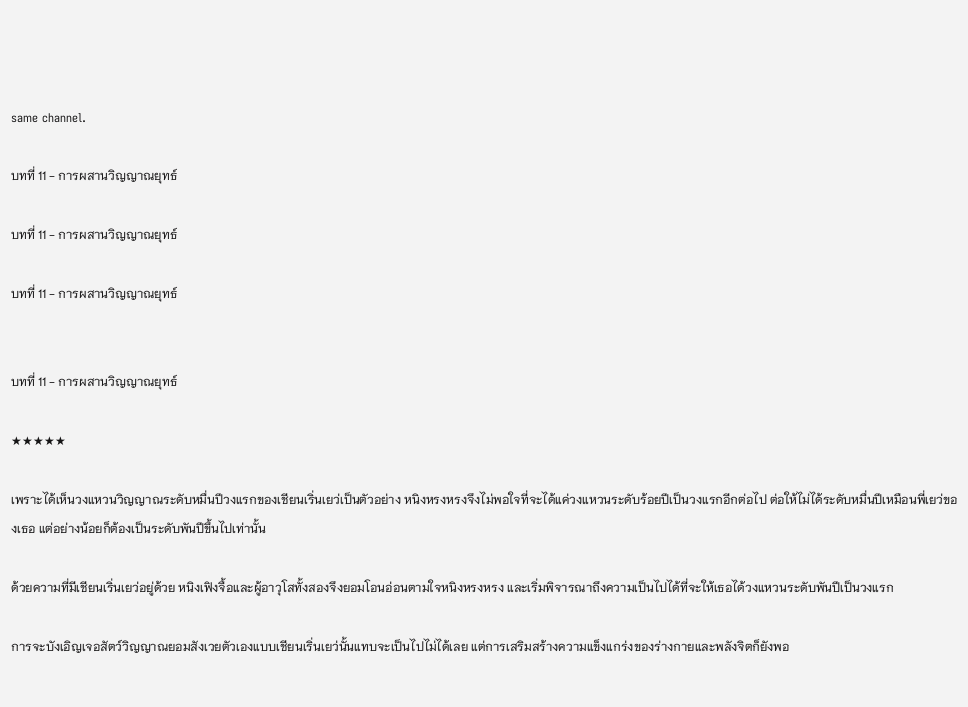same channel.

บทที่ 11 - การผสานวิญญาณยุทธ์

บทที่ 11 - การผสานวิญญาณยุทธ์

บทที่ 11 - การผสานวิญญาณยุทธ์


บทที่ 11 - การผสานวิญญาณยุทธ์

★★★★★

เพราะได้เห็นวงแหวนวิญญาณระดับหมื่นปีวงแรกของเชียนเริ่นเยว่เป็นตัวอย่าง หนิงหรงหรงจึงไม่พอใจที่จะได้แค่วงแหวนระดับร้อยปีเป็นวงแรกอีกต่อไป ต่อให้ไม่ได้ระดับหมื่นปีเหมือนพี่เยว่ของเธอ แต่อย่างน้อยก็ต้องเป็นระดับพันปีขึ้นไปเท่านั้น

ด้วยความที่มีเชียนเริ่นเยว่อยู่ด้วย หนิงเฟิงจื้อและผู้อาวุโสทั้งสองจึงยอมโอนอ่อนตามใจหนิงหรงหรง และเริ่มพิจารณาถึงความเป็นไปได้ที่จะให้เธอได้วงแหวนระดับพันปีเป็นวงแรก

การจะบังเอิญเจอสัตว์วิญญาณยอมสังเวยตัวเองแบบเชียนเริ่นเยว่นั้นแทบจะเป็นไปไม่ได้เลย แต่การเสริมสร้างความแข็งแกร่งของร่างกายและพลังจิตก็ยังพอ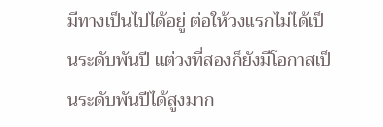มีทางเป็นไปได้อยู่ ต่อให้วงแรกไม่ได้เป็นระดับพันปี แต่วงที่สองก็ยังมีโอกาสเป็นระดับพันปีได้สูงมาก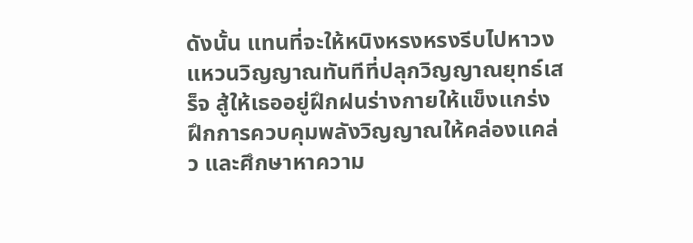ดังนั้น แทนที่จะให้หนิงหรงหรงรีบไปหาวงแหวนวิญญาณทันทีที่ปลุกวิญญาณยุทธ์เสร็จ สู้ให้เธออยู่ฝึกฝนร่างกายให้แข็งแกร่ง ฝึกการควบคุมพลังวิญญาณให้คล่องแคล่ว และศึกษาหาความ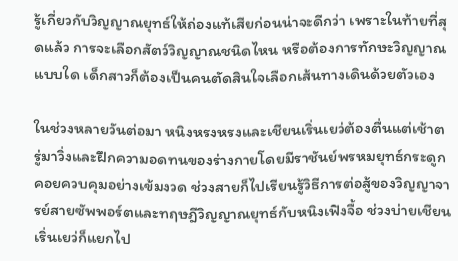รู้เกี่ยวกับวิญญาณยุทธ์ให้ถ่องแท้เสียก่อนน่าจะดีกว่า เพราะในท้ายที่สุดแล้ว การจะเลือกสัตว์วิญญาณชนิดไหน หรือต้องการทักษะวิญญาณแบบใด เด็กสาวก็ต้องเป็นคนตัดสินใจเลือกเส้นทางเดินด้วยตัวเอง

ในช่วงหลายวันต่อมา หนิงหรงหรงและเชียนเริ่นเยว่ต้องตื่นแต่เช้าตรู่มาวิ่งและฝึกความอดทนของร่างกายโดยมีราชันย์พรหมยุทธ์กระดูกคอยควบคุมอย่างเข้มงวด ช่วงสายก็ไปเรียนรู้วิธีการต่อสู้ของวิญญาจารย์สายซัพพอร์ตและทฤษฎีวิญญาณยุทธ์กับหนิงเฟิงจื้อ ช่วงบ่ายเชียนเริ่นเยว่ก็แยกไป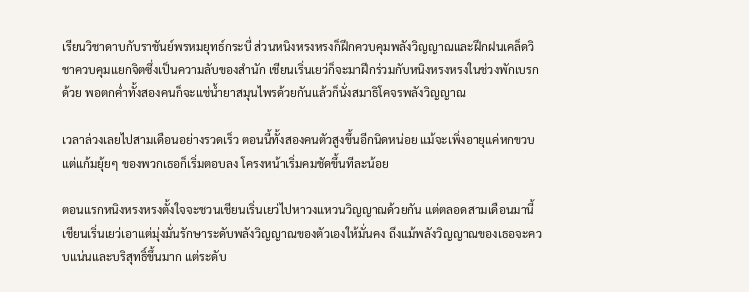เรียนวิชาดาบกับราชันย์พรหมยุทธ์กระบี่ ส่วนหนิงหรงหรงก็ฝึกควบคุมพลังวิญญาณและฝึกฝนเคล็ดวิชาควบคุมแยกจิตซึ่งเป็นความลับของสำนัก เชียนเริ่นเยว่ก็จะมาฝึกร่วมกับหนิงหรงหรงในช่วงพักเบรกด้วย พอตกค่ำทั้งสองคนก็จะแช่น้ำยาสมุนไพรด้วยกันแล้วก็นั่งสมาธิโคจรพลังวิญญาณ

เวลาล่วงเลยไปสามเดือนอย่างรวดเร็ว ตอนนี้ทั้งสองคนตัวสูงขึ้นอีกนิดหน่อย แม้จะเพิ่งอายุแค่หกขวบ แต่แก้มยุ้ยๆ ของพวกเธอก็เริ่มตอบลง โครงหน้าเริ่มคมชัดขึ้นทีละน้อย

ตอนแรกหนิงหรงหรงตั้งใจจะชวนเชียนเริ่นเยว่ไปหาวงแหวนวิญญาณด้วยกัน แต่ตลอดสามเดือนมานี้เชียนเริ่นเยว่เอาแต่มุ่งมั่นรักษาระดับพลังวิญญาณของตัวเองให้มั่นคง ถึงแม้พลังวิญญาณของเธอจะควบแน่นและบริสุทธิ์ขึ้นมาก แต่ระดับ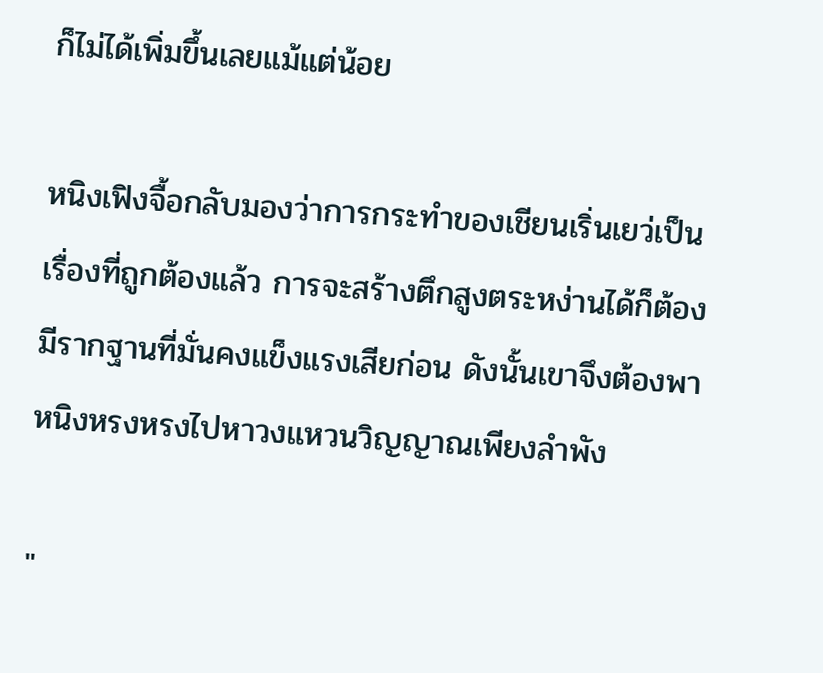ก็ไม่ได้เพิ่มขึ้นเลยแม้แต่น้อย

หนิงเฟิงจื้อกลับมองว่าการกระทำของเชียนเริ่นเยว่เป็นเรื่องที่ถูกต้องแล้ว การจะสร้างตึกสูงตระหง่านได้ก็ต้องมีรากฐานที่มั่นคงแข็งแรงเสียก่อน ดังนั้นเขาจึงต้องพาหนิงหรงหรงไปหาวงแหวนวิญญาณเพียงลำพัง

"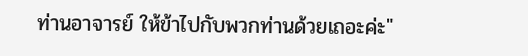ท่านอาจารย์ ให้ข้าไปกับพวกท่านด้วยเถอะค่ะ"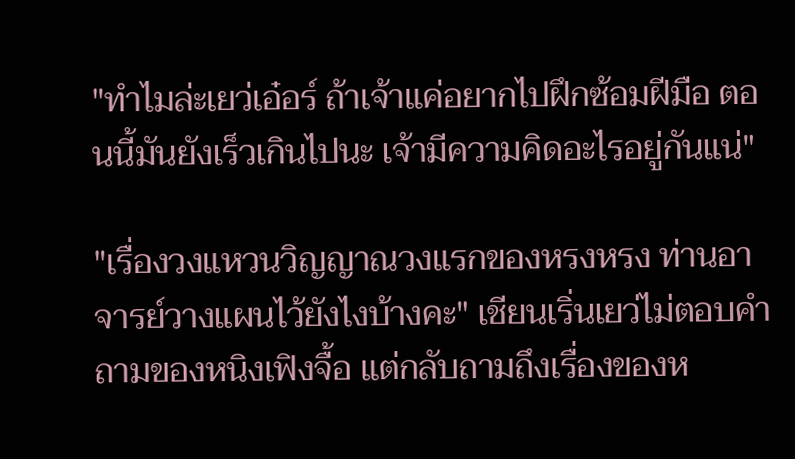"ทำไมล่ะเยว่เอ๋อร์ ถ้าเจ้าแค่อยากไปฝึกซ้อมฝีมือ ตอนนี้มันยังเร็วเกินไปนะ เจ้ามีความคิดอะไรอยู่กันแน่"

"เรื่องวงแหวนวิญญาณวงแรกของหรงหรง ท่านอาจารย์วางแผนไว้ยังไงบ้างคะ" เชียนเริ่นเยว่ไม่ตอบคำถามของหนิงเฟิงจื้อ แต่กลับถามถึงเรื่องของห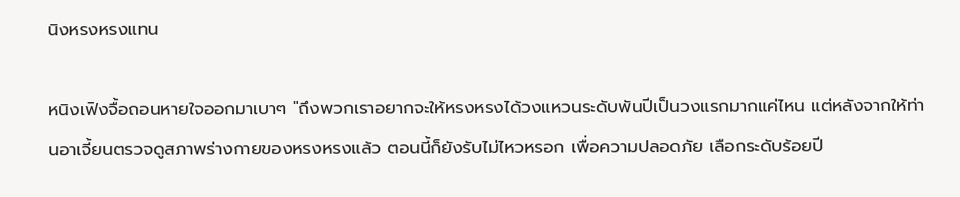นิงหรงหรงแทน

หนิงเฟิงจื้อถอนหายใจออกมาเบาๆ "ถึงพวกเราอยากจะให้หรงหรงได้วงแหวนระดับพันปีเป็นวงแรกมากแค่ไหน แต่หลังจากให้ท่านอาเจี้ยนตรวจดูสภาพร่างกายของหรงหรงแล้ว ตอนนี้ก็ยังรับไม่ไหวหรอก เพื่อความปลอดภัย เลือกระดับร้อยปี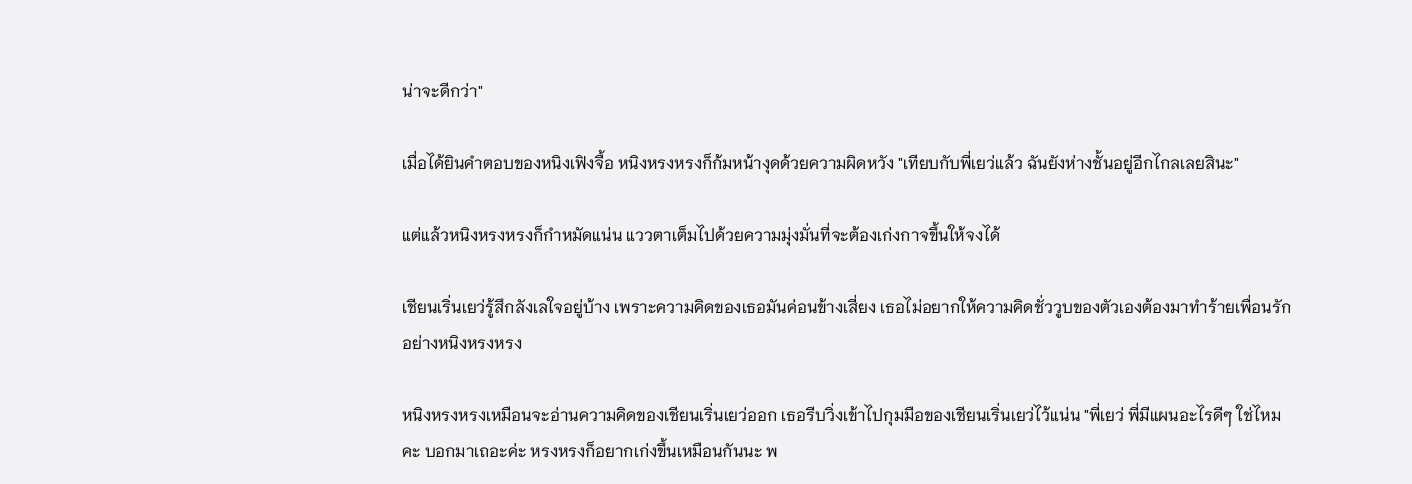น่าจะดีกว่า"

เมื่อได้ยินคำตอบของหนิงเฟิงจื้อ หนิงหรงหรงก็ก้มหน้างุดด้วยความผิดหวัง "เทียบกับพี่เยว่แล้ว ฉันยังห่างชั้นอยู่อีกไกลเลยสินะ"

แต่แล้วหนิงหรงหรงก็กำหมัดแน่น แววตาเต็มไปด้วยความมุ่งมั่นที่จะต้องเก่งกาจขึ้นให้จงได้

เชียนเริ่นเยว่รู้สึกลังเลใจอยู่บ้าง เพราะความคิดของเธอมันค่อนข้างเสี่ยง เธอไม่อยากให้ความคิดชั่ววูบของตัวเองต้องมาทำร้ายเพื่อนรักอย่างหนิงหรงหรง

หนิงหรงหรงเหมือนจะอ่านความคิดของเชียนเริ่นเยว่ออก เธอรีบวิ่งเข้าไปกุมมือของเชียนเริ่นเยว่ไว้แน่น "พี่เยว่ พี่มีแผนอะไรดีๆ ใช่ไหมคะ บอกมาเถอะค่ะ หรงหรงก็อยากเก่งขึ้นเหมือนกันนะ พ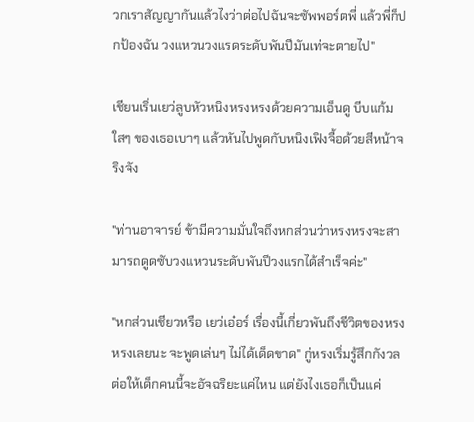วกเราสัญญากันแล้วไงว่าต่อไปฉันจะซัพพอร์ตพี่ แล้วพี่ก็ปกป้องฉัน วงแหวนวงแรดระดับพันปีมันเท่จะตายไป"

เชียนเริ่นเยว่ลูบหัวหนิงหรงหรงด้วยความเอ็นดู บีบแก้มใสๆ ของเธอเบาๆ แล้วหันไปพูดกับหนิงเฟิงจื้อด้วยสีหน้าจริงจัง

"ท่านอาจารย์ ข้ามีความมั่นใจถึงหกส่วนว่าหรงหรงจะสามารถดูดซับวงแหวนระดับพันปีวงแรกได้สำเร็จค่ะ"

"หกส่วนเชียวหรือ เยว่เอ๋อร์ เรื่องนี้เกี่ยวพันถึงชีวิตของหรงหรงเลยนะ จะพูดเล่นๆ ไม่ได้เด็ดขาด" กู่หรงเริ่มรู้สึกกังวล ต่อให้เด็กคนนี้จะอัจฉริยะแค่ไหน แต่ยังไงเธอก็เป็นแค่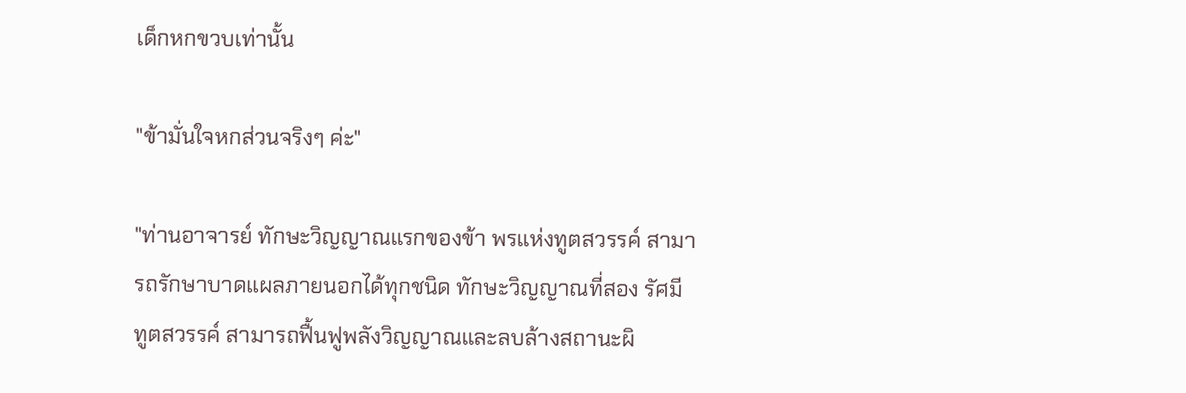เด็กหกขวบเท่านั้น

"ข้ามั่นใจหกส่วนจริงๆ ค่ะ"

"ท่านอาจารย์ ทักษะวิญญาณแรกของข้า พรแห่งทูตสวรรค์ สามารถรักษาบาดแผลภายนอกได้ทุกชนิด ทักษะวิญญาณที่สอง รัศมีทูตสวรรค์ สามารถฟื้นฟูพลังวิญญาณและลบล้างสถานะผิ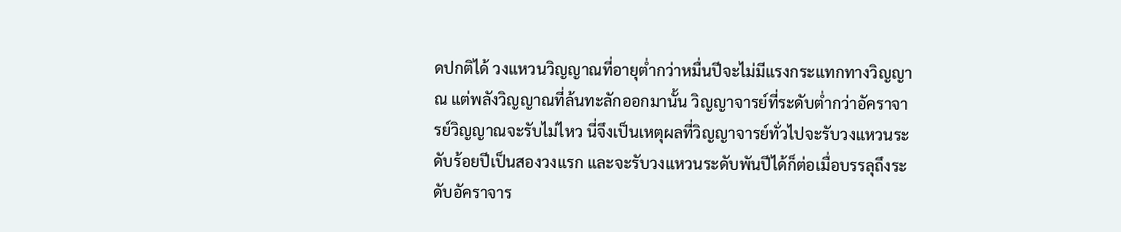ดปกติได้ วงแหวนวิญญาณที่อายุต่ำกว่าหมื่นปีจะไม่มีแรงกระแทกทางวิญญาณ แต่พลังวิญญาณที่ล้นทะลักออกมานั้น วิญญาจารย์ที่ระดับต่ำกว่าอัคราจารย์วิญญาณจะรับไม่ไหว นี่จึงเป็นเหตุผลที่วิญญาจารย์ทั่วไปจะรับวงแหวนระดับร้อยปีเป็นสองวงแรก และจะรับวงแหวนระดับพันปีได้ก็ต่อเมื่อบรรลุถึงระดับอัคราจาร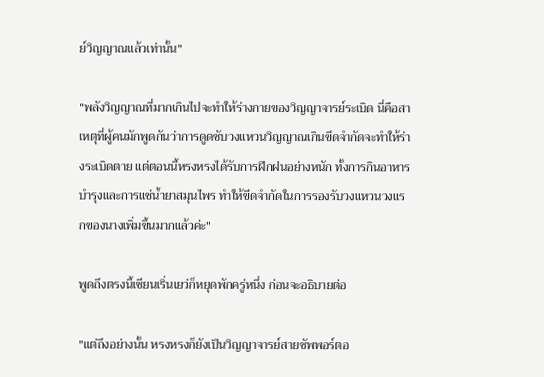ย์วิญญาณแล้วเท่านั้น"

"พลังวิญญาณที่มากเกินไปจะทำให้ร่างกายของวิญญาจารย์ระเบิด นี่คือสาเหตุที่ผู้คนมักพูดกันว่าการดูดซับวงแหวนวิญญาณเกินขีดจำกัดจะทำให้ร่างระเบิดตาย แต่ตอนนี้หรงหรงได้รับการฝึกฝนอย่างหนัก ทั้งการกินอาหารบำรุงและการแช่น้ำยาสมุนไพร ทำให้ขีดจำกัดในการรองรับวงแหวนวงแรกของนางเพิ่มขึ้นมากแล้วค่ะ"

พูดถึงตรงนี้เชียนเริ่นเยว่ก็หยุดพักครู่หนึ่ง ก่อนจะอธิบายต่อ

"แต่ถึงอย่างนั้น หรงหรงก็ยังเป็นวิญญาจารย์สายซัพพอร์ตอ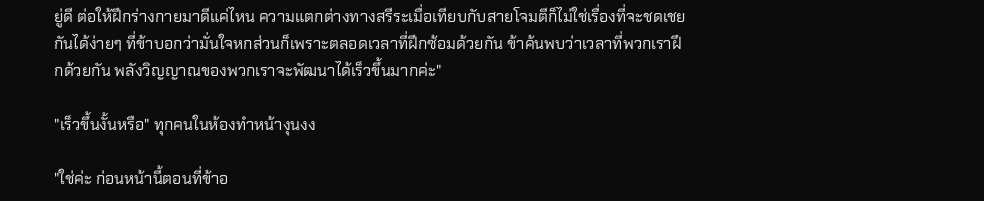ยู่ดี ต่อให้ฝึกร่างกายมาดีแค่ไหน ความแตกต่างทางสรีระเมื่อเทียบกับสายโจมตีก็ไม่ใช่เรื่องที่จะชดเชยกันได้ง่ายๆ ที่ข้าบอกว่ามั่นใจหกส่วนก็เพราะตลอดเวลาที่ฝึกซ้อมด้วยกัน ข้าค้นพบว่าเวลาที่พวกเราฝึกด้วยกัน พลังวิญญาณของพวกเราจะพัฒนาได้เร็วขึ้นมากค่ะ"

"เร็วขึ้นงั้นหรือ" ทุกคนในห้องทำหน้างุนงง

"ใช่ค่ะ ก่อนหน้านี้ตอนที่ข้าอ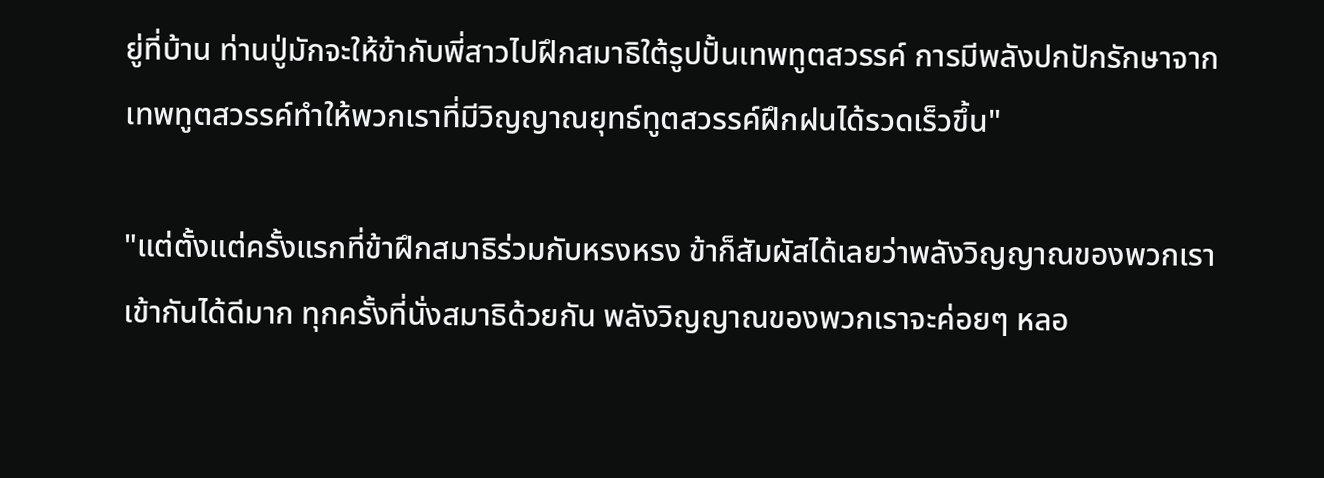ยู่ที่บ้าน ท่านปู่มักจะให้ข้ากับพี่สาวไปฝึกสมาธิใต้รูปปั้นเทพทูตสวรรค์ การมีพลังปกปักรักษาจากเทพทูตสวรรค์ทำให้พวกเราที่มีวิญญาณยุทธ์ทูตสวรรค์ฝึกฝนได้รวดเร็วขึ้น"

"แต่ตั้งแต่ครั้งแรกที่ข้าฝึกสมาธิร่วมกับหรงหรง ข้าก็สัมผัสได้เลยว่าพลังวิญญาณของพวกเราเข้ากันได้ดีมาก ทุกครั้งที่นั่งสมาธิด้วยกัน พลังวิญญาณของพวกเราจะค่อยๆ หลอ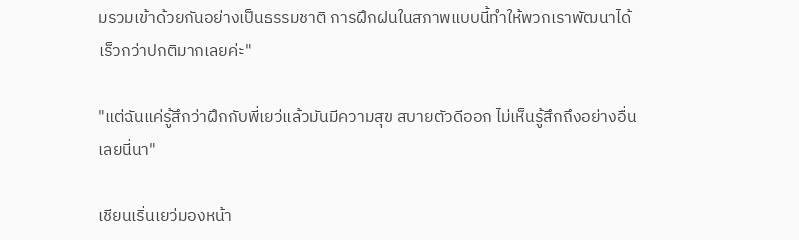มรวมเข้าด้วยกันอย่างเป็นธรรมชาติ การฝึกฝนในสภาพแบบนี้ทำให้พวกเราพัฒนาได้เร็วกว่าปกติมากเลยค่ะ"

"แต่ฉันแค่รู้สึกว่าฝึกกับพี่เยว่แล้วมันมีความสุข สบายตัวดีออก ไม่เห็นรู้สึกถึงอย่างอื่นเลยนี่นา"

เชียนเริ่นเยว่มองหน้า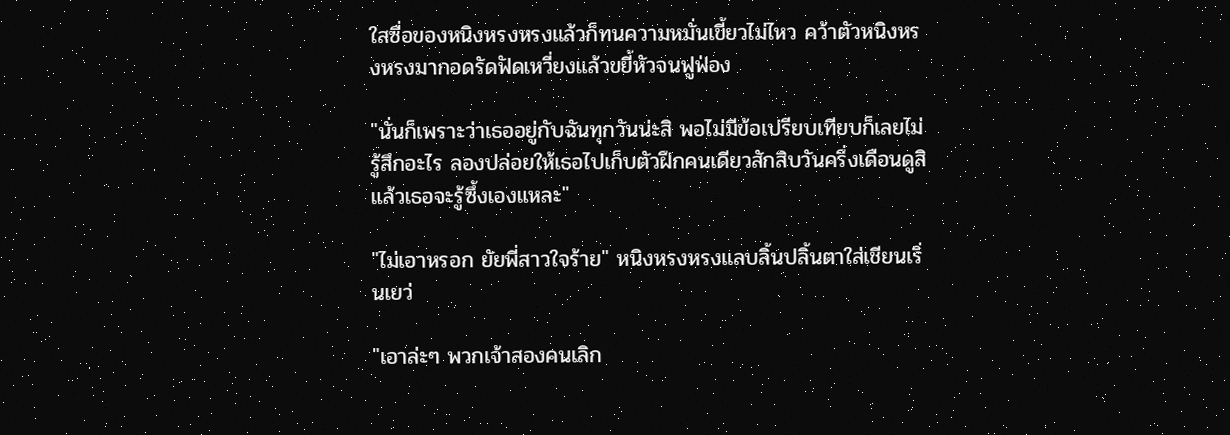ใสซื่อของหนิงหรงหรงแล้วก็ทนความหมั่นเขี้ยวไม่ไหว คว้าตัวหนิงหรงหรงมากอดรัดฟัดเหวี่ยงแล้วขยี้หัวจนฟูฟ่อง

"นั่นก็เพราะว่าเธออยู่กับฉันทุกวันน่ะสิ พอไม่มีข้อเปรียบเทียบก็เลยไม่รู้สึกอะไร ลองปล่อยให้เธอไปเก็บตัวฝึกคนเดียวสักสิบวันครึ่งเดือนดูสิ แล้วเธอจะรู้ซึ้งเองแหละ"

"ไม่เอาหรอก ยัยพี่สาวใจร้าย" หนิงหรงหรงแลบลิ้นปลิ้นตาใส่เชียนเริ่นเยว่

"เอาล่ะๆ พวกเจ้าสองคนเลิก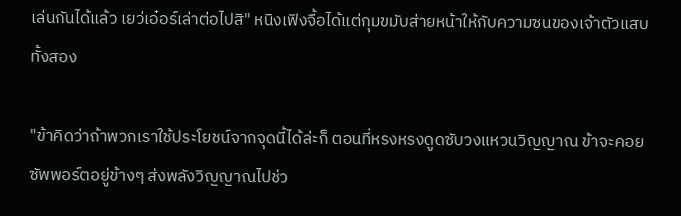เล่นกันได้แล้ว เยว่เอ๋อร์เล่าต่อไปสิ" หนิงเฟิงจื้อได้แต่กุมขมับส่ายหน้าให้กับความซนของเจ้าตัวแสบทั้งสอง

"ข้าคิดว่าถ้าพวกเราใช้ประโยชน์จากจุดนี้ได้ล่ะก็ ตอนที่หรงหรงดูดซับวงแหวนวิญญาณ ข้าจะคอยซัพพอร์ตอยู่ข้างๆ ส่งพลังวิญญาณไปช่ว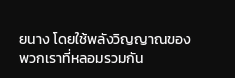ยนาง โดยใช้พลังวิญญาณของพวกเราที่หลอมรวมกัน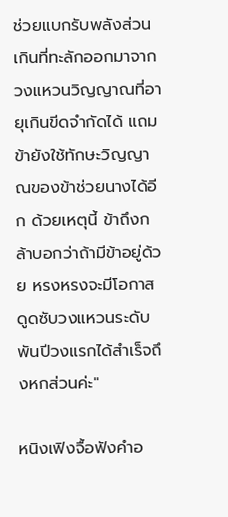ช่วยแบกรับพลังส่วนเกินที่ทะลักออกมาจากวงแหวนวิญญาณที่อายุเกินขีดจำกัดได้ แถมข้ายังใช้ทักษะวิญญาณของข้าช่วยนางได้อีก ด้วยเหตุนี้ ข้าถึงกล้าบอกว่าถ้ามีข้าอยู่ด้วย หรงหรงจะมีโอกาสดูดซับวงแหวนระดับพันปีวงแรกได้สำเร็จถึงหกส่วนค่ะ"

หนิงเฟิงจื้อฟังคำอ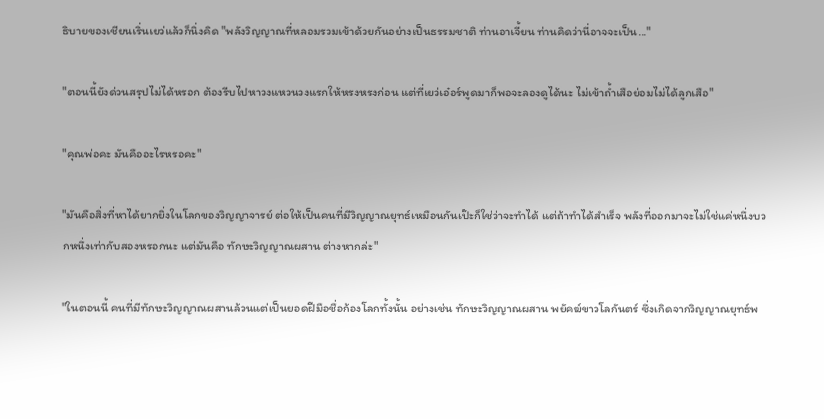ธิบายของเชียนเริ่นเยว่แล้วก็นิ่งคิด "พลังวิญญาณที่หลอมรวมเข้าด้วยกันอย่างเป็นธรรมชาติ ท่านอาเจี้ยน ท่านคิดว่านี่อาจจะเป็น..."

"ตอนนี้ยังด่วนสรุปไม่ได้หรอก ต้องรีบไปหาวงแหวนวงแรกให้หรงหรงก่อน แต่ที่เยว่เอ๋อร์พูดมาก็พอจะลองดูได้นะ ไม่เข้าถ้ำเสือย่อมไม่ได้ลูกเสือ"

"คุณพ่อคะ มันคืออะไรหรอคะ"

"มันคือสิ่งที่หาได้ยากยิ่งในโลกของวิญญาจารย์ ต่อให้เป็นคนที่มีวิญญาณยุทธ์เหมือนกันเป๊ะก็ใช่ว่าจะทำได้ แต่ถ้าทำได้สำเร็จ พลังที่ออกมาจะไม่ใช่แค่หนึ่งบวกหนึ่งเท่ากับสองหรอกนะ แต่มันคือ ทักษะวิญญาณผสาน ต่างหากล่ะ"

"ในตอนนี้ คนที่มีทักษะวิญญาณผสานล้วนแต่เป็นยอดฝีมือชื่อก้องโลกทั้งนั้น อย่างเช่น ทักษะวิญญาณผสาน พยัคฆ์ขาวโลกันตร์ ซึ่งเกิดจากวิญญาณยุทธ์พ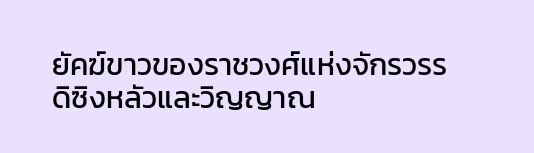ยัคฆ์ขาวของราชวงศ์แห่งจักรวรรดิซิงหลัวและวิญญาณ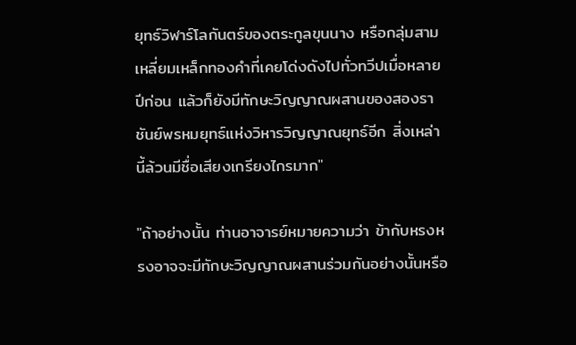ยุทธ์วิฬาร์โลกันตร์ของตระกูลขุนนาง หรือกลุ่มสามเหลี่ยมเหล็กทองคำที่เคยโด่งดังไปทั่วทวีปเมื่อหลายปีก่อน แล้วก็ยังมีทักษะวิญญาณผสานของสองราชันย์พรหมยุทธ์แห่งวิหารวิญญาณยุทธ์อีก สิ่งเหล่านี้ล้วนมีชื่อเสียงเกรียงไกรมาก"

"ถ้าอย่างนั้น ท่านอาจารย์หมายความว่า ข้ากับหรงหรงอาจจะมีทักษะวิญญาณผสานร่วมกันอย่างนั้นหรือ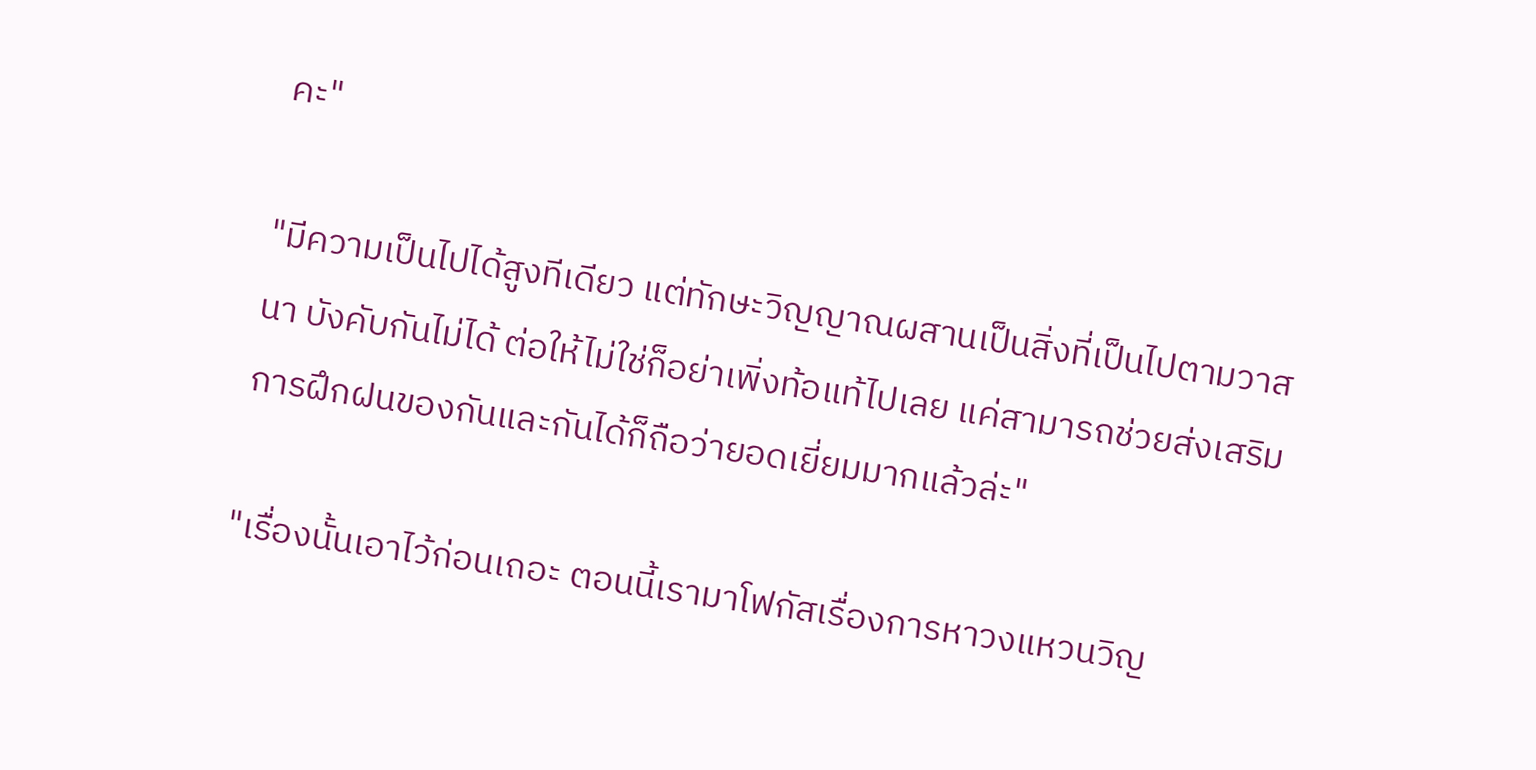คะ"

"มีความเป็นไปได้สูงทีเดียว แต่ทักษะวิญญาณผสานเป็นสิ่งที่เป็นไปตามวาสนา บังคับกันไม่ได้ ต่อให้ไม่ใช่ก็อย่าเพิ่งท้อแท้ไปเลย แค่สามารถช่วยส่งเสริมการฝึกฝนของกันและกันได้ก็ถือว่ายอดเยี่ยมมากแล้วล่ะ"

"เรื่องนั้นเอาไว้ก่อนเถอะ ตอนนี้เรามาโฟกัสเรื่องการหาวงแหวนวิญ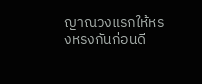ญาณวงแรกให้หรงหรงกันก่อนดี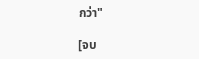กว่า"

[จบ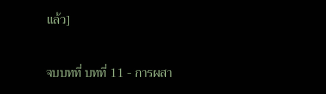แล้ว]

จบบทที่ บทที่ 11 - การผสา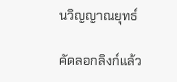นวิญญาณยุทธ์

คัดลอกลิงก์แล้ว